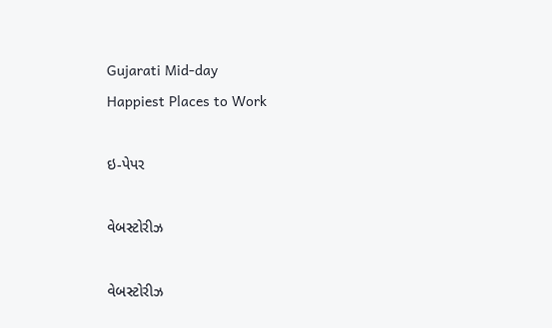Gujarati Mid-day
Happiest Places to Work

ઇ-પેપર

વેબસ્ટોરીઝ

વેબસ્ટોરીઝ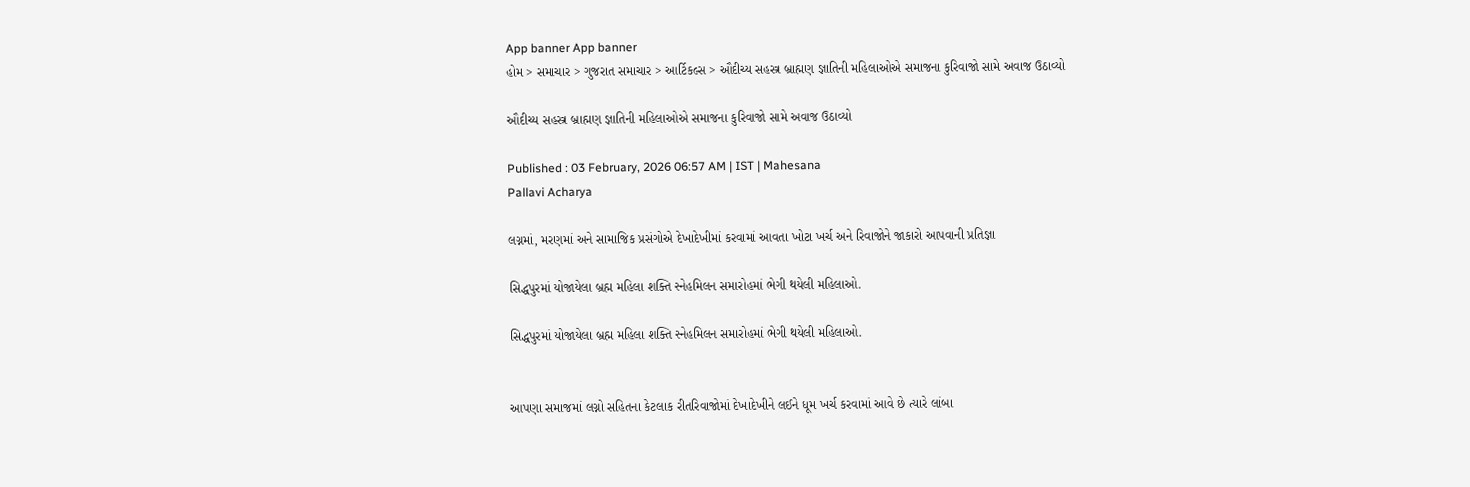App banner App banner
હોમ > સમાચાર > ગુજરાત સમાચાર > આર્ટિકલ્સ > ઔદીચ્ય સહસ્ત્ર બ્રાહ્મણ જ્ઞાતિની મહિલાઓએ સમાજના કુરિવાજો સામે અવાજ ઉઠાવ્યો

ઔદીચ્ય સહસ્ત્ર બ્રાહ્મણ જ્ઞાતિની મહિલાઓએ સમાજના કુરિવાજો સામે અવાજ ઉઠાવ્યો

Published : 03 February, 2026 06:57 AM | IST | Mahesana
Pallavi Acharya

લગ્નમાં, મરણમાં અને સામાજિક પ્રસંગોએ દેખાદેખીમાં કરવામાં આવતા ખોટા ખર્ચ અને રિવાજોને જાકારો આપવાની પ્રતિજ્ઞા

સિદ્ધપુરમાં યોજાયેલા બ્રહ્મ મહિલા શક્તિ સ્નેહમિલન સમારોહમાં ભેગી થયેલી મહિલાઓ.

સિદ્ધપુરમાં યોજાયેલા બ્રહ્મ મહિલા શક્તિ સ્નેહમિલન સમારોહમાં ભેગી થયેલી મહિલાઓ.


આપણા સમાજમાં લગ્નો સહિતના કેટલાક રીતરિવાજોમાં દેખાદેખીને લઈને ધૂમ ખર્ચ કરવામાં આવે છે ત્યારે લાંબા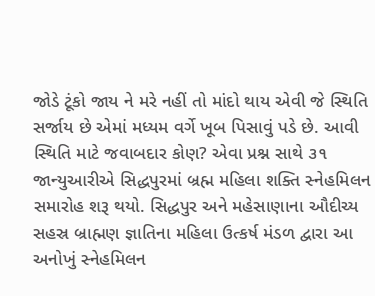જોડે ટૂંકો જાય ને મરે નહીં તો માંદો થાય એવી જે સ્થિતિ સર્જાય છે એમાં મધ્યમ વર્ગે ખૂબ પિસાવું પડે છે. આવી સ્થિતિ માટે જવાબદાર કોણ? એવા પ્રશ્ન સાથે ૩૧ જાન્યુઆરીએ સિદ્ધપુરમાં બ્રહ્મ મહિલા શક્તિ સ્નેહમિલન સમારોહ શરૂ થયો. સિદ્ધપુર અને મહેસાણાના ઔદીચ્ય સહસ્ર બ્રાહ્મણ જ્ઞાતિના મહિલા ઉત્કર્ષ મંડળ દ્વારા આ અનોખું સ્નેહમિલન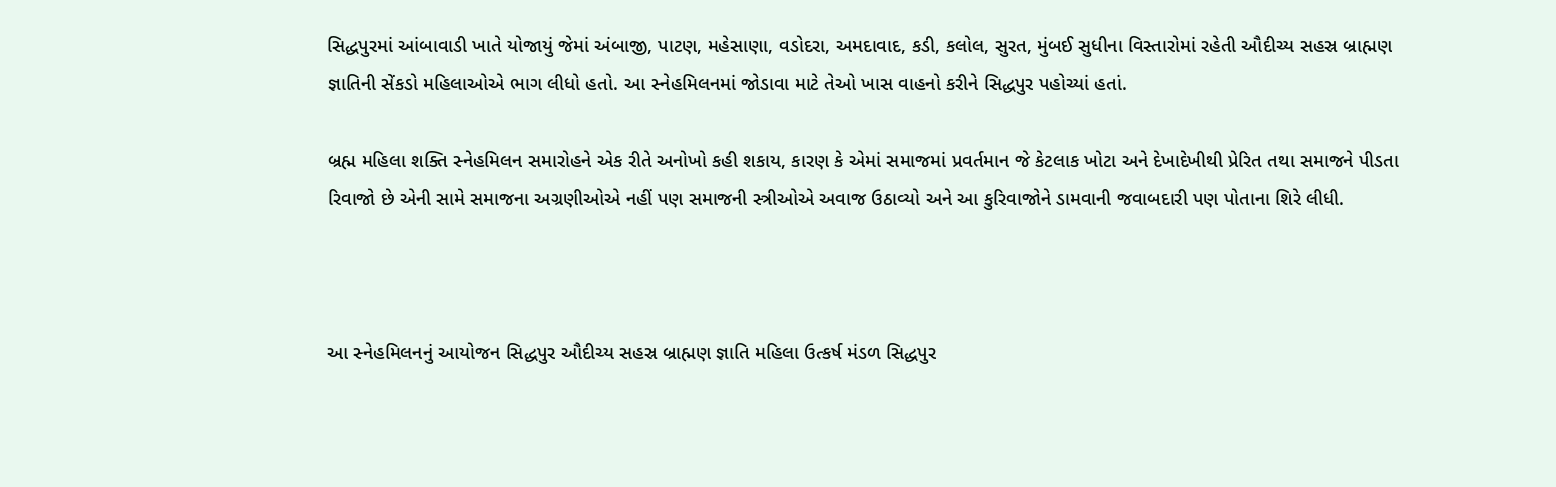સિદ્ધપુરમાં આંબાવાડી ખાતે યોજાયું જેમાં અંબાજી, પાટણ, મહેસાણા, વડોદરા, અમદાવાદ, કડી, કલોલ, સુરત, મુંબઈ સુધીના વિસ્તારોમાં રહેતી ઔદીચ્ય સહસ્ર બ્રાહ્મણ જ્ઞાતિની સેંકડો મહિલાઓએ ભાગ લીધો હતો. આ સ્નેહમિલનમાં જોડાવા માટે તેઓ ખાસ વાહનો કરીને સિદ્ધપુર પહોચ્યાં હતાં.

બ્રહ્મ મહિલા શક્તિ સ્નેહમિલન સમારોહને એક રીતે અનોખો કહી શકાય, કારણ કે એમાં સમાજમાં પ્રવર્તમાન જે કેટલાક ખોટા અને દેખાદેખીથી પ્રેરિત તથા સમાજને પીડતા રિવાજો છે એની સામે સમાજના અગ્રણીઓએ નહીં પણ સમાજની સ્ત્રીઓએ અવાજ ઉઠાવ્યો અને આ કુરિવાજોને ડામવાની જવાબદારી પણ પોતાના શિરે લીધી.



આ સ્નેહમિલનનું આયોજન સિદ્ધપુર ઔદીચ્ય સહસ્ર બ્રાહ્મણ જ્ઞાતિ મહિલા ઉત્કર્ષ મંડળ સિદ્ધપુર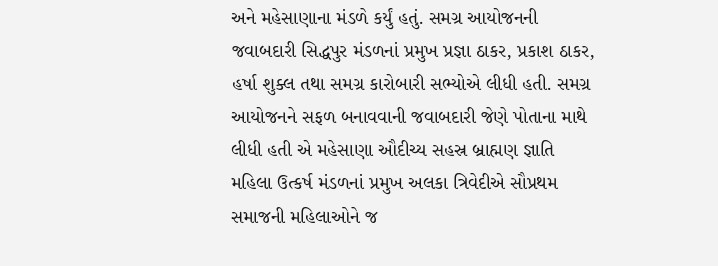અને મહેસાણાના મંડળે કર્યું હતું. સમગ્ર આયોજનની જવાબદારી સિદ્ધપુર મંડળનાં પ્રમુખ પ્રજ્ઞા ઠાકર, પ્રકાશ ઠાકર, હર્ષા શુક્લ તથા સમગ્ર કારોબારી સભ્યોએ લીધી હતી. સમગ્ર આયોજનને સફળ બનાવવાની જવાબદારી જેણે પોતાના માથે લીધી હતી એ મહેસાણા ઔદીચ્ય સહસ્ર બ્રાહ્મણ જ્ઞાતિ મહિલા ઉત્કર્ષ મંડળનાં પ્રમુખ અલકા ત્રિવેદીએ સૌપ્રથમ સમાજની મહિલાઓને જ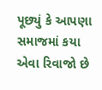પૂછ્યું કે આપણા સમાજમાં કયા એવા રિવાજો છે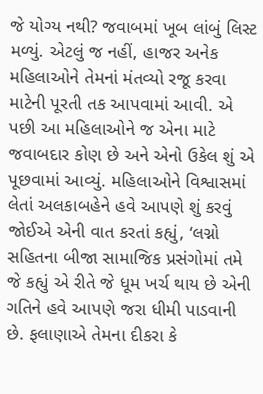જે યોગ્ય નથી? જવાબમાં ખૂબ લાંબું લિસ્ટ મળ્યું. એટલું જ નહીં, હાજર અનેક મહિલાઓને તેમનાં મંતવ્યો રજૂ કરવા માટેની પૂરતી તક આપવામાં આવી. એ પછી આ મહિલાઓને જ એના માટે જવાબદાર કોણ છે અને એનો ઉકેલ શું એ પૂછવામાં આવ્યું. મહિલાઓને વિશ્વાસમાં લેતાં અલકાબહેને હવે આપણે શું કરવું જોઈએ એની વાત કરતાં કહ્યું, ‘લગ્નો સહિતના બીજા સામાજિક પ્રસંગોમાં તમે જે કહ્યું એ રીતે જે ધૂમ ખર્ચ થાય છે એની ગતિને હવે આપણે જરા ધીમી પાડવાની છે. ફલાણાએ તેમના દીકરા કે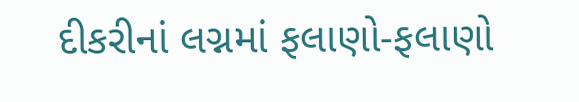દીકરીનાં લગ્નમાં ફલાણો-ફલાણો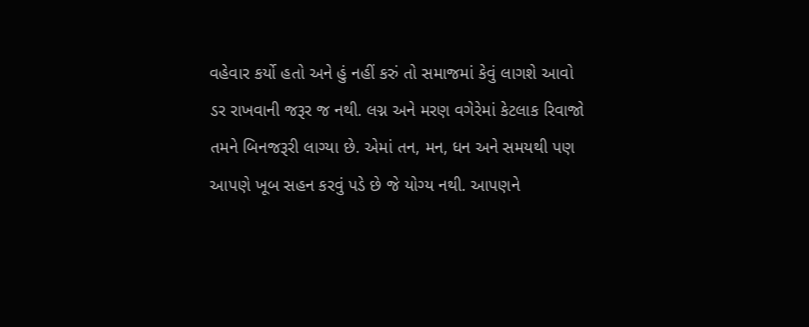વહેવાર કર્યો હતો અને હું નહીં કરું તો સમાજમાં કેવું લાગશે આવો ડર રાખવાની જરૂર જ નથી. લગ્ન અને મરણ વગેરેમાં કેટલાક રિવાજો તમને બિનજરૂરી લાગ્યા છે. એમાં તન, મન, ધન અને સમયથી પણ આપણે ખૂબ સહન કરવું પડે છે જે યોગ્ય નથી. આપણને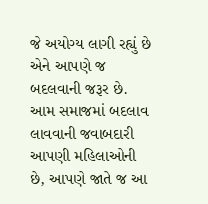જે અયોગ્ય લાગી રહ્યું છે એને આપણે જ બદલવાની જરૂર છે. આમ સમાજમાં બદલાવ લાવવાની જવાબદારી આપણી મહિલાઓની છે, આપણે જાતે જ આ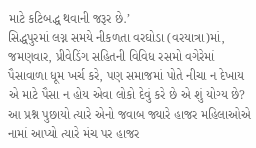માટે કટિબદ્ધ થવાની જરૂર છે.’
સિદ્ધપુરમાં લગ્ન સમયે નીકળતા વરઘોડા (વરયાત્રા)માં, જમણવાર, પ્રીવેડિંગ સહિતની વિવિધ રસમો વગેરેમાં પૈસાવાળા ધૂમ ખર્ચ કરે, પણ સમાજમાં પોતે નીચા ન દેખાય એ માટે પૈસા ન હોય એવા લોકો દેવું કરે છે એ શું યોગ્ય છે? આ પ્રશ્ન પુછાયો ત્યારે એનો જવાબ જ્યારે હાજર મહિલાઓએ નામાં આપ્યો ત્યારે મંચ પર હાજર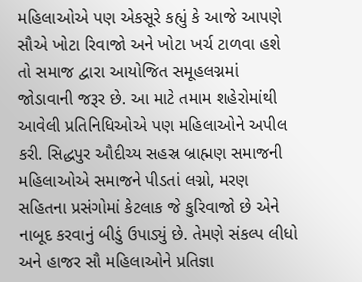મહિલાઓએ પણ એકસૂરે કહ્યું કે આજે આપણે સૌએ ખોટા રિવાજો અને ખોટા ખર્ચ ટાળવા હશે તો સમાજ દ્વારા આયોજિત સમૂહલગ્નમાં જોડાવાની જરૂર છે. આ માટે તમામ શહેરોમાંથી આવેલી પ્રતિનિધિઓએ પણ મહિલાઓને અપીલ કરી. સિદ્ધપુર ઔદીચ્ય સહસ્ર બ્રાહ્મણ સમાજની મહિલાઓએ સમાજને પીડતાં લગ્નો, મરણ સહિતના પ્રસંગોમાં કેટલાક જે કુરિવાજો છે એને નાબૂદ કરવાનું બીડું ઉપાડ્યું છે. તેમણે સંકલ્પ લીધો અને હાજર સૌ મહિલાઓને પ્રતિજ્ઞા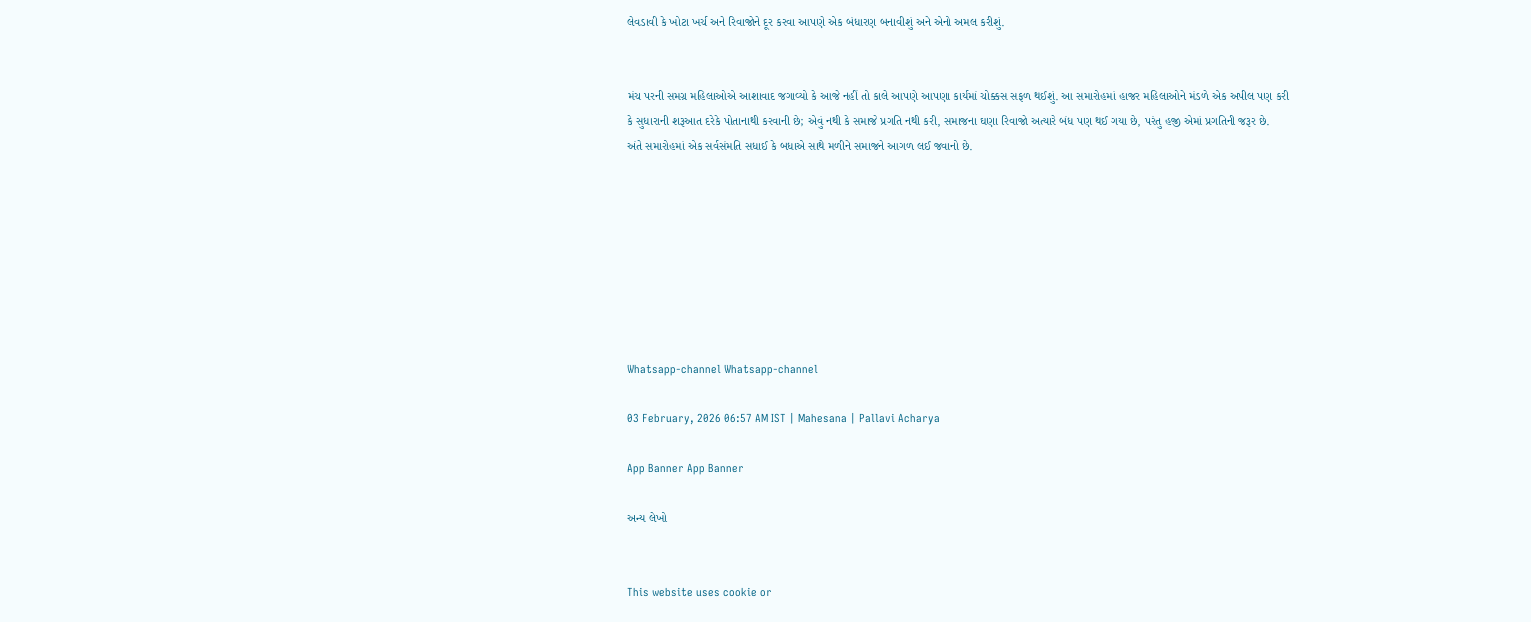લેવડાવી કે ખોટા ખર્ચ અને રિવાજોને દૂર કરવા આપણે એક બંધારણ બનાવીશું અને એનો અમલ કરીશું.


મંચ પરની સમગ્ર મહિલાઓએ આશાવાદ જગાવ્યો કે આજે નહીં તો કાલે આપણે આપણા કાર્યમાં ચોક્કસ સફળ થઈશું. આ સમારોહમાં હાજર મહિલાઓને મંડળે એક અપીલ પણ કરી કે સુધારાની શરૂઆત દરેકે પોતાનાથી કરવાની છે; એવું નથી કે સમાજે પ્રગતિ નથી કરી, સમાજના ઘણા રિવાજો અત્યારે બંધ પણ થઈ ગયા છે, પરંતુ હજી એમાં પ્રગતિની જરૂર છે.
અંતે સમારોહમાં એક સર્વસંમતિ સધાઈ કે બધાએ સાથે મળીને સમાજને આગળ લઈ જવાનો છે.








Whatsapp-channel Whatsapp-channel

03 February, 2026 06:57 AM IST | Mahesana | Pallavi Acharya

App Banner App Banner

અન્ય લેખો


This website uses cookie or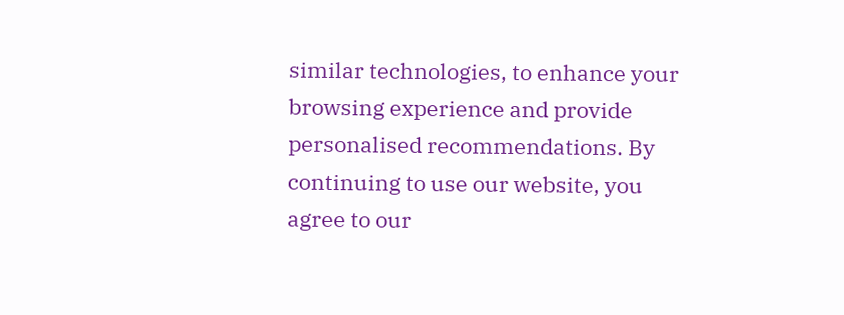similar technologies, to enhance your browsing experience and provide personalised recommendations. By continuing to use our website, you agree to our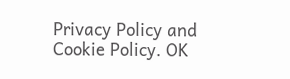Privacy Policy and Cookie Policy. OK